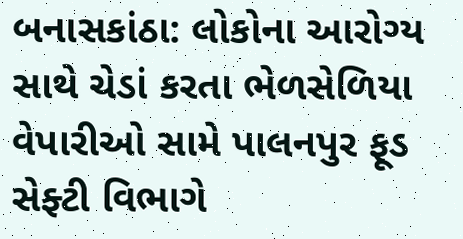બનાસકાંઠા: લોકોના આરોગ્ય સાથે ચેડાં કરતા ભેળસેળિયા વેપારીઓ સામે પાલનપુર ફૂડ સેફ્ટી વિભાગે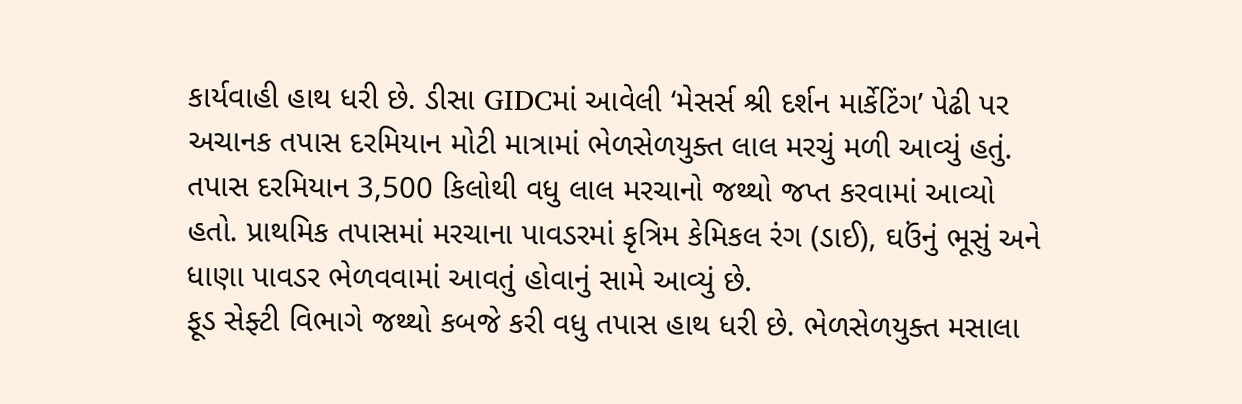કાર્યવાહી હાથ ધરી છે. ડીસા GIDCમાં આવેલી ‘મેસર્સ શ્રી દર્શન માર્કેટિંગ’ પેઢી પર અચાનક તપાસ દરમિયાન મોટી માત્રામાં ભેળસેળયુક્ત લાલ મરચું મળી આવ્યું હતું.
તપાસ દરમિયાન 3,500 કિલોથી વધુ લાલ મરચાનો જથ્થો જપ્ત કરવામાં આવ્યો હતો. પ્રાથમિક તપાસમાં મરચાના પાવડરમાં કૃત્રિમ કેમિકલ રંગ (ડાઈ), ઘઉંનું ભૂસું અને ધાણા પાવડર ભેળવવામાં આવતું હોવાનું સામે આવ્યું છે.
ફૂડ સેફ્ટી વિભાગે જથ્થો કબજે કરી વધુ તપાસ હાથ ધરી છે. ભેળસેળયુક્ત મસાલા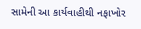સામેની આ કાર્યવાહીથી નફાખોર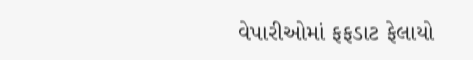વેપારીઓમાં ફફડાટ ફેલાયો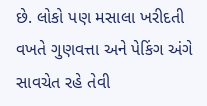છે. લોકો પણ મસાલા ખરીદતી વખતે ગુણવત્તા અને પેકિંગ અંગે સાવચેત રહે તેવી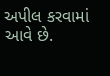અપીલ કરવામાં આવે છે.